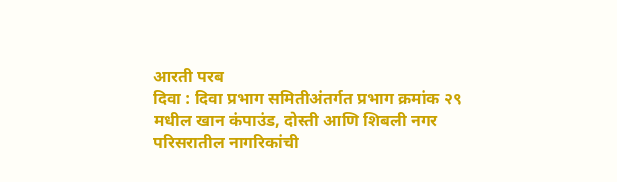आरती परब
दिवा : दिवा प्रभाग समितीअंतर्गत प्रभाग क्रमांक २९ मधील खान कंपाउंड, दोस्ती आणि शिबली नगर परिसरातील नागरिकांची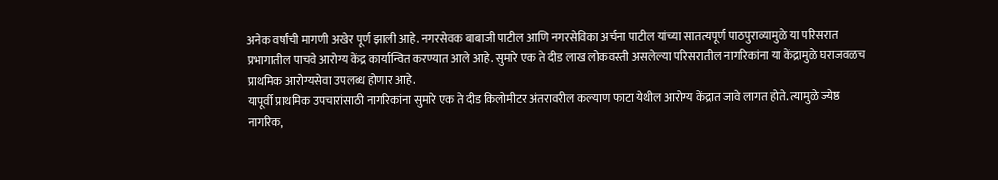अनेक वर्षांची मागणी अखेर पूर्ण झाली आहे. नगरसेवक बाबाजी पाटील आणि नगरसेविका अर्चना पाटील यांच्या सातत्यपूर्ण पाठपुराव्यामुळे या परिसरात प्रभागातील पाचवे आरोग्य केंद्र कार्यान्वित करण्यात आले आहे. सुमारे एक ते दीड लाख लोकवस्ती असलेल्या परिसरातील नागरिकांना या केंद्रामुळे घराजवळच प्राथमिक आरोग्यसेवा उपलब्ध होणार आहे.
यापूर्वी प्राथमिक उपचारांसाठी नागरिकांना सुमारे एक ते दीड किलोमीटर अंतरावरील कल्याण फाटा येथील आरोग्य केंद्रात जावे लागत होते. त्यामुळे ज्येष्ठ नागरिक,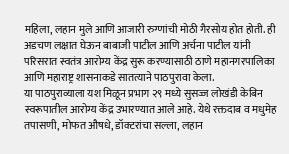महिला, लहान मुले आणि आजारी रुग्णांची मोठी गैरसोय होत होती. ही अडचण लक्षात घेऊन बाबाजी पाटील आणि अर्चना पाटील यांनी परिसरात स्वतंत्र आरोग्य केंद्र सुरू करण्यासाठी ठाणे महानगरपालिका आणि महाराष्ट्र शासनाकडे सातत्याने पाठपुरावा केला.
या पाठपुराव्याला यश मिळून प्रभाग २९ मध्ये सुसज्ज लोखंडी केबिन स्वरूपातील आरोग्य केंद्र उभारण्यात आले आहे. येथे रक्तदाब व मधुमेह तपासणी, मोफत औषधे, डॉक्टरांचा सल्ला, लहान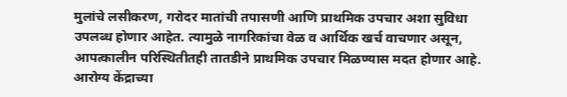मुलांचे लसीकरण, गरोदर मातांची तपासणी आणि प्राथमिक उपचार अशा सुविधा उपलब्ध होणार आहेत. त्यामुळे नागरिकांचा वेळ व आर्थिक खर्च वाचणार असून, आपत्कालीन परिस्थितीतही तातडीने प्राथमिक उपचार मिळण्यास मदत होणार आहे.
आरोग्य केंद्राच्या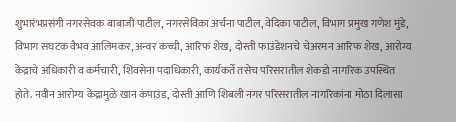शुभारंभप्रसंगी नगरसेवक बाबाजी पाटील, नगरसेविका अर्चना पाटील, वेदिका पाटील, विभाग प्रमुख गणेश मुंडे, विभाग संघटक वैभव आलिमकर, अन्वर कच्ची, आरिफ शेख, दोस्ती फाउंडेशनचे चेअरमन आरिफ शेख, आरोग्य केंद्राचे अधिकारी व कर्मचारी, शिवसेना पदाधिकारी, कार्यकर्ते तसेच परिसरातील शेकडो नागरिक उपस्थित होते. नवीन आरोग्य केंद्रामुळे खान कंपाउंड, दोस्ती आणि शिबली नगर परिसरातील नागरिकांना मोठा दिलासा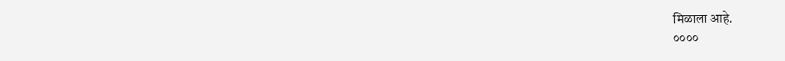मिळाला आहे.
००००